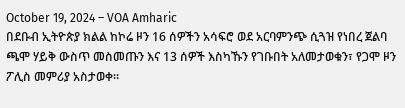October 19, 2024 – VOA Amharic
በደቡብ ኢትዮጵያ ክልል ከኮሬ ዞን 16 ሰዎችን አሳፍሮ ወደ አርባምንጭ ሲጓዝ የነበረ ጀልባ ጫሞ ሃይቅ ውስጥ መስመጡን እና 13 ሰዎች እስካኹን የገቡበት አለመታወቁን፣ የጋሞ ዞን ፖሊስ መምሪያ አስታወቀ።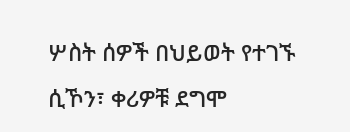ሦስት ሰዎች በህይወት የተገኙ ሲኾን፣ ቀሪዎቹ ደግሞ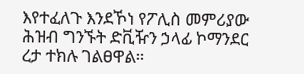እየተፈለጉ እንደኾነ የፖሊስ መምሪያው ሕዝብ ግንኙት ድቪዥን ኃላፊ ኮማንደር ረታ ተክሉ ገልፀዋል።